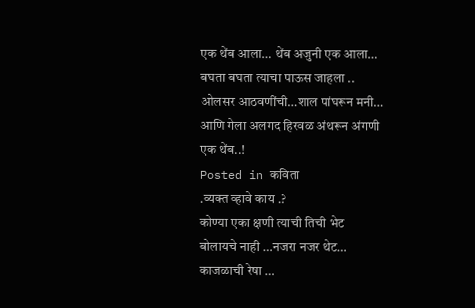एक थेंब आला… थेंब अजुनी एक आला…
बघता बघता त्याचा पाऊस जाहला ..
ओलसर आठवणींची…शाल पांघरून मनी…
आणि गेला अलगद हिरवळ अंथरून अंगणी
एक थेंब..!
Posted in कविता
.व्यक्त व्हावे काय .?
कोण्या एका क्षणी त्याची तिची भेट
बोलायचे नाही …नजरा नजर थेट…
काजळाची रेषा …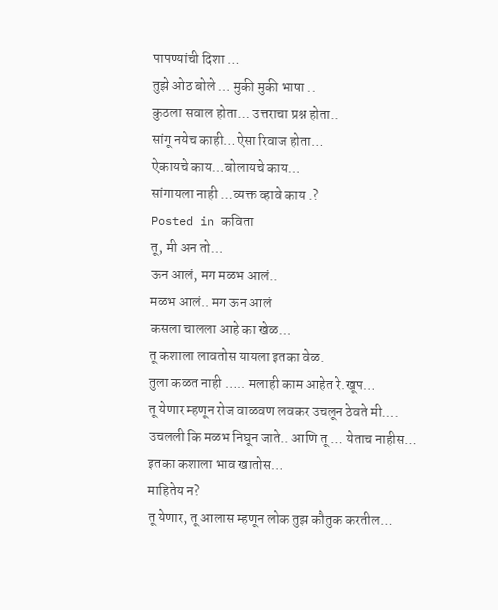पापण्यांची दिशा …
तुझे ओठ बोले … मुकी मुकी भाषा ..
कुठला सवाल होता… उत्तराचा प्रश्न होता..
सांगू नयेच काही…ऐसा रिवाज होता…
ऐकायचे काय…बोलायचे काय…
सांगायला नाही …व्यक्त व्हावे काय .?
Posted in कविता
तू, मी अन तो…
ऊन आलं, मग मळभ आलं..
मळभ आलं.. मग ऊन आलं
कसला चालला आहे का खेळ…
तू कशाला लावतोस यायला इतका वेळ.
तुला कळत नाही ….. मलाही काम आहेत रे.खूप…
तू येणार म्हणून रोज वाळवण लवकर उचलून ठेवते मी….
उचलली कि मळभ निघून जाते.. आणि तू … येताच नाहीस…
इतका कशाला भाव खातोस…
माहितेय न?
तू येणार, तू आलास म्हणून लोक तुझ कौतुक करतील…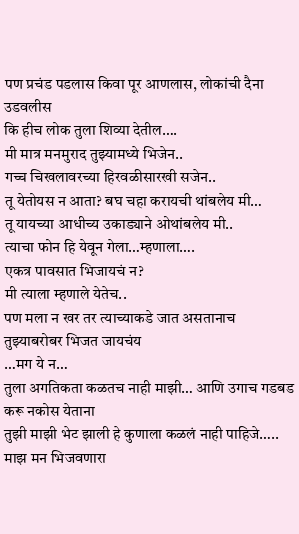पण प्रचंड पडलास किवा पूर आणलास, लोकांची दैना उडवलीस
कि हीच लोक तुला शिव्या देतील….
मी मात्र मनमुराद तुझ्यामध्ये भिजेन..
गच्च चिखलावरच्या हिरवळीसारखी सजेन..
तू येतोयस न आता? बघ चहा करायची थांबलेय मी…
तू यायच्या आधीच्य उकाड्याने ओथांबलेय मी..
त्याचा फोन हि येवून गेला…म्हणाला….
एकत्र पावसात भिजायचं न?
मी त्याला म्हणाले येतेच..
पण मला न खर तर त्याच्याकडे जात असतानाच तुझ्याबरोबर भिजत जायचंय
…मग ये न…
तुला अगतिकता कळतच नाही माझी… आणि उगाच गडबड करू नकोस येताना
तुझी माझी भेट झाली हे कुणाला कळलं नाही पाहिजे…..
माझ मन भिजवणारा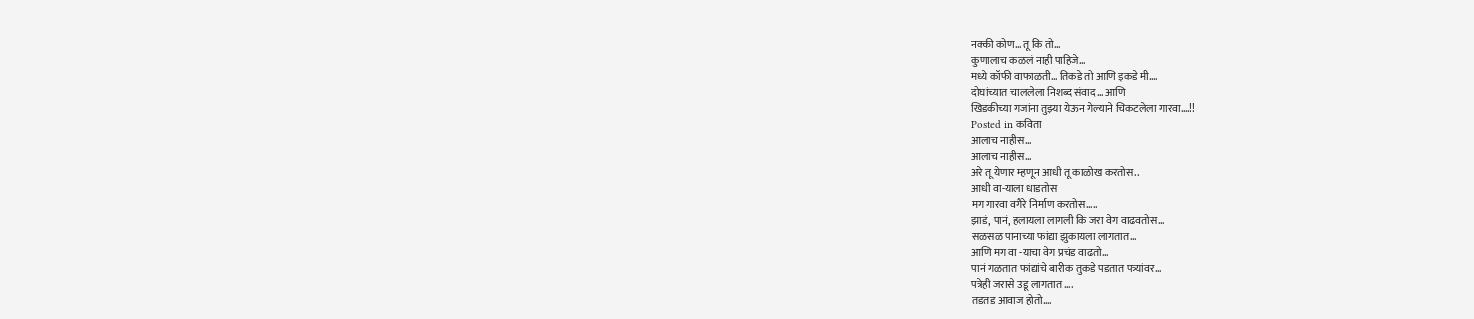नक्की कोण… तू कि तो…
कुणालाच कळलं नाही पाहिजे…
मध्ये कॉफी वाफाळती… तिकडे तो आणि इकडे मी….
दोघांच्यात चाललेला निशब्द संवाद… आणि
खिडकीच्या गजांना तुझ्या येऊन गेल्याने चिकटलेला गारवा….!!
Posted in कविता
आलाच नाहीस…
आलाच नाहीस…
अरे तू येणार म्हणून आधी तू काळोख करतोस..
आधी वा-याला धाडतोस
मग गारवा वगैरे निर्माण करतोस…..
झाडं, पानं, हलायला लागली कि जरा वेग वाढवतोस…
सळसळ पानाच्या फांद्या झुकायला लागतात…
आणि मग वा -याचा वेग प्रचंड वाढतो…
पानं गळतात फांद्यांचे बारीक तुकडे पडतात पत्र्यांवर…
पत्रेही जरासे उडू लागतात ….
तडतड आवाज होतो….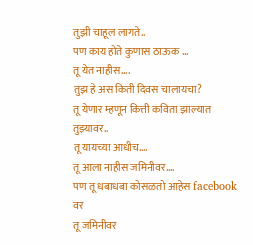तुझी चाहूल लागते..
पण काय होते कुणास ठाऊक …
तू येत नाहीस….
तुझ हे अस किती दिवस चालायचा?
तू येणार म्हणून कित्ती कविता झाल्यात तुझ्यावर..
तू यायच्या आधीच….
तू आला नाहीस जमिनीवर….
पण तू धबाधबा कोसळतो आहेस facebook वर
तू जमिनीवर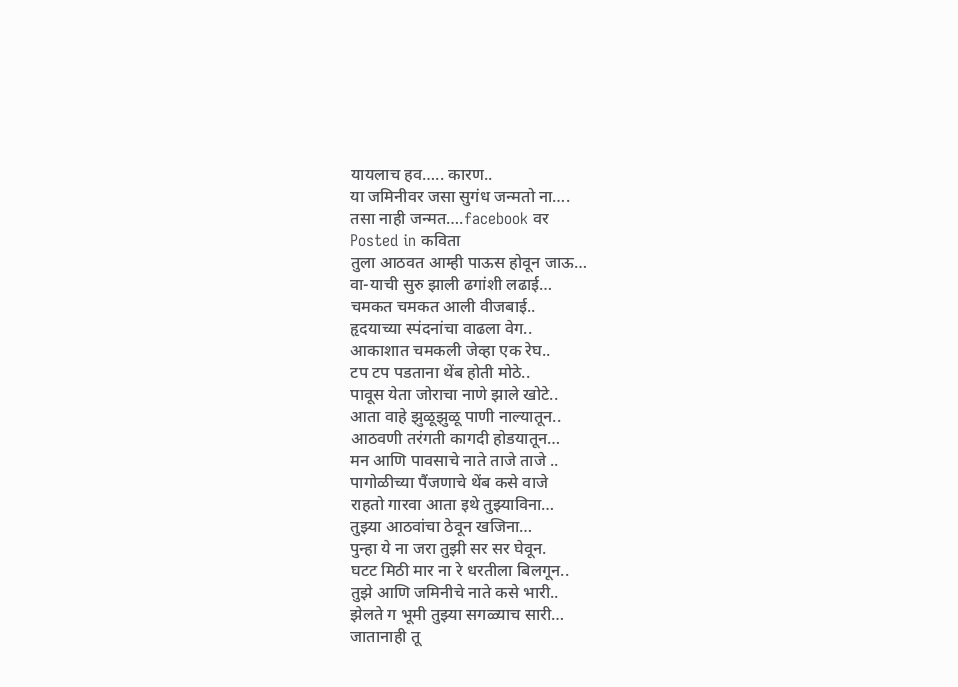यायलाच हव….. कारण..
या जमिनीवर जसा सुगंध जन्मतो ना….
तसा नाही जन्मत….facebook वर
Posted in कविता
तुला आठवत आम्ही पाऊस होवून जाऊ…
वा-याची सुरु झाली ढगांशी लढाई…
चमकत चमकत आली वीजबाई..
हृदयाच्या स्पंदनांचा वाढला वेग..
आकाशात चमकली जेव्हा एक रेघ..
टप टप पडताना थेंब होती मोठे..
पावूस येता जोराचा नाणे झाले खोटे..
आता वाहे झुळूझुळू पाणी नाल्यातून..
आठवणी तरंगती कागदी होडयातून…
मन आणि पावसाचे नाते ताजे ताजे ..
पागोळीच्या पैंजणाचे थेंब कसे वाजे
राहतो गारवा आता इथे तुझ्याविना…
तुझ्या आठवांचा ठेवून खजिना…
पुन्हा ये ना जरा तुझी सर सर घेवून.
घटट मिठी मार ना रे धरतीला बिलगून..
तुझे आणि जमिनीचे नाते कसे भारी..
झेलते ग भूमी तुझ्या सगळ्याच सारी…
जातानाही तू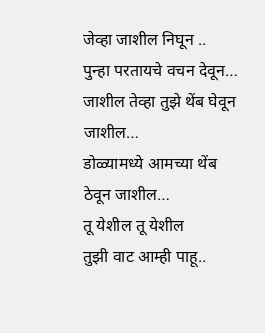जेव्हा जाशील निघून ..
पुन्हा परतायचे वचन देवून…
जाशील तेव्हा तुझे थेंब घेवून जाशील…
डोळ्यामध्ये आमच्या थेंब ठेवून जाशील…
तू येशील तू येशील
तुझी वाट आम्ही पाहू..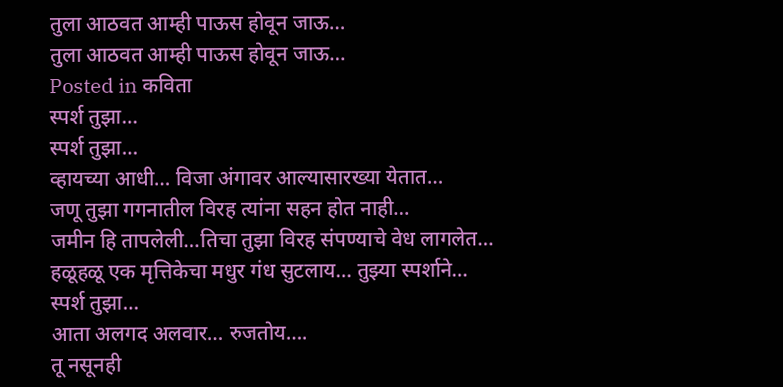तुला आठवत आम्ही पाऊस होवून जाऊ…
तुला आठवत आम्ही पाऊस होवून जाऊ…
Posted in कविता
स्पर्श तुझा…
स्पर्श तुझा…
व्हायच्या आधी… विजा अंगावर आल्यासारख्या येतात…
जणू तुझा गगनातील विरह त्यांना सहन होत नाही…
जमीन हि तापलेली…तिचा तुझा विरह संपण्याचे वेध लागलेत…
हळूहळू एक मृत्तिकेचा मधुर गंध सुटलाय… तुझ्या स्पर्शाने…
स्पर्श तुझा…
आता अलगद अलवार… रुजतोय….
तू नसूनही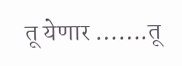तू येणार …….तू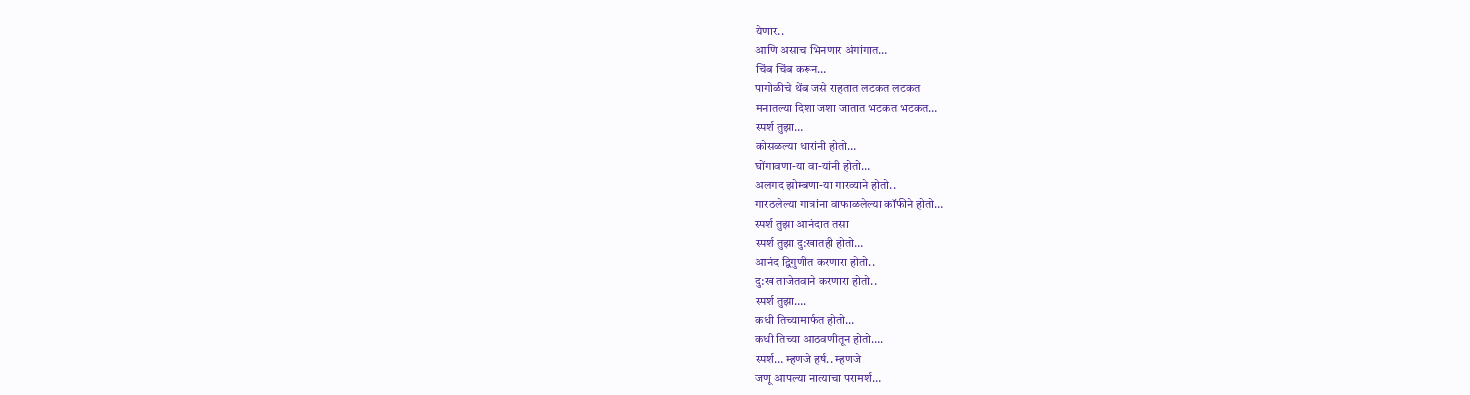येणार..
आणि असाच भिनणार अंगांगात…
चिंब चिंब करून…
पागोळीचे थेंब जसे राहतात लटकत लटकत
मनातल्या दिशा जशा जातात भटकत भटकत…
स्पर्श तुझा…
कोसळल्या धारांनी होतो…
घोंगावणा-या वा-यांनी होतो…
अलगद झोम्बणा-या गारव्याने होतो..
गारठलेल्या गात्रांना वाफाळलेल्या कॉफीने होतो…
स्पर्श तुझा आनंदात तसा
स्पर्श तुझा दु:खातही होतो…
आनंद द्विगुणीत करणारा होतो..
दु:ख ताजेतवाने करणारा होतो..
स्पर्श तुझा….
कधी तिच्यामार्फत होतो…
कधी तिच्या आठवणीतून होतो….
स्पर्श… म्हणजे हर्ष.. म्हणजे
जणू आपल्या नात्याचा परामर्श…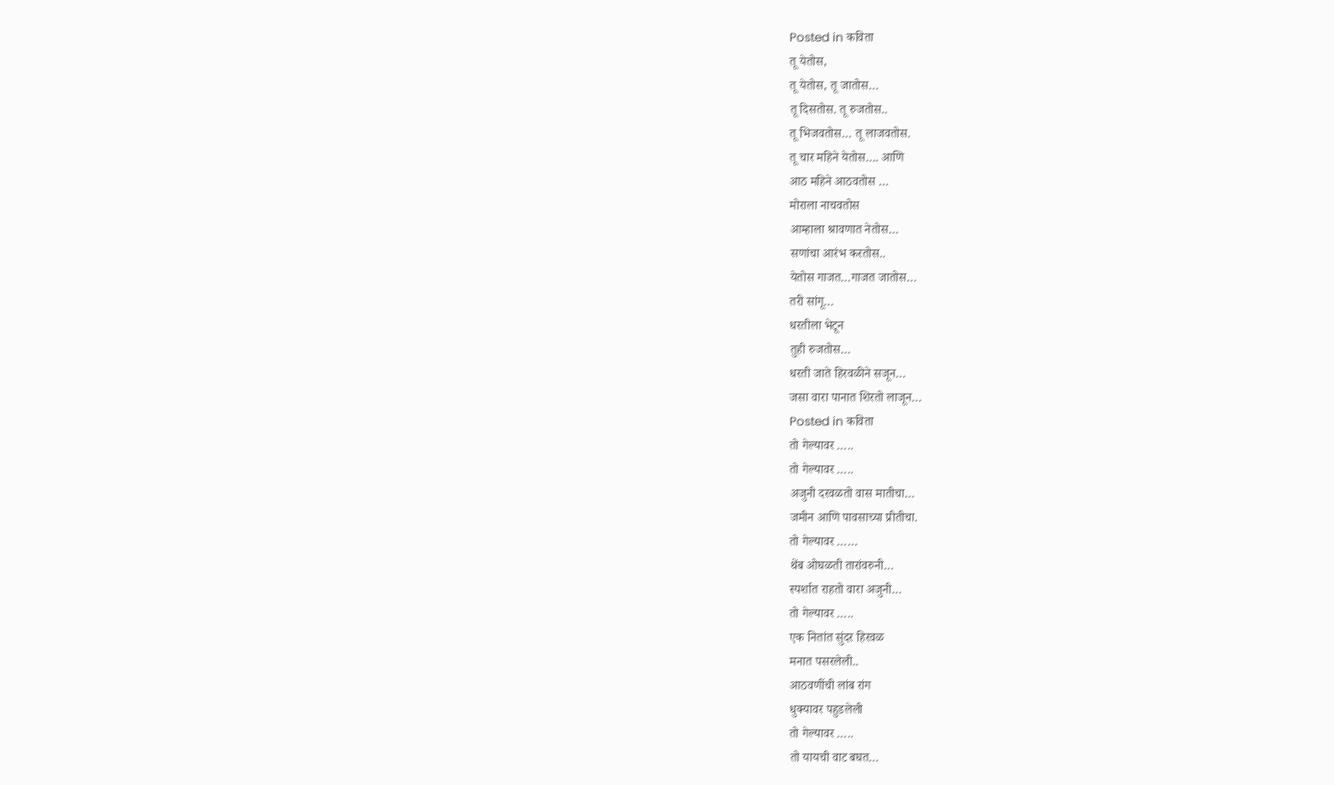Posted in कविता
तू येतोस,
तू येतोस, तू जातोस…
तू दिसतोस. तू रुजतोस..
तू भिजवतोस… तू लाजवतोस.
तू चार महिने येतोस…. आणि
आठ महिने आठवतोस …
मोराला नाचवतोस
आम्हाला श्रावणात नेतोस…
सणांचा आरंभ करतोस..
येतोस गाजत…गाजत जातोस…
तरी सांगू…
धरतीला भेटून
तुही रुजतोस…
धरती जाते हिरवळीने सजून…
जसा वारा पानात शिरतो लाजून…
Posted in कविता
तो गेल्यावर …..
तो गेल्यावर …..
अजुनी दरवळतो वास मातीचा…
जमीन आणि पावसाच्या प्रीतीचा.
तो गेल्यावर ……
थेंब ओघळती तारांवरुनी…
स्पर्शात राहतो वारा अजुनी…
तो गेल्यावर …..
एक नितांत सुंदर हिरवळ
मनात पसरलेली..
आठवणींची लांब रांग
धुक्यावर पहुडलेली
तो गेल्यावर …..
तो यायची वाट बघत…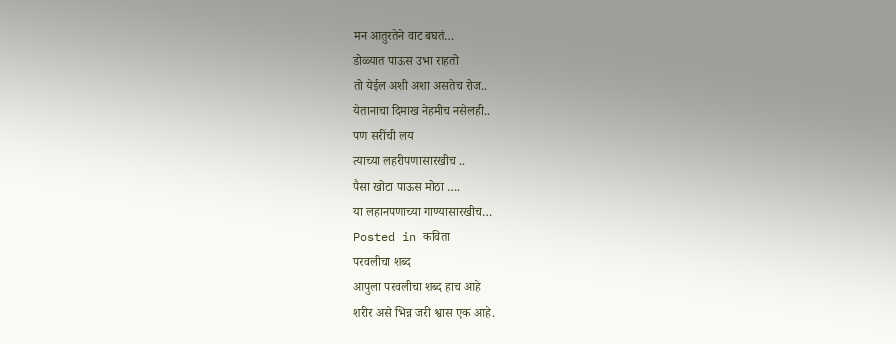मन आतुरतेने वाट बघतं…
डोळ्यात पाऊस उभा राहतो
तो येईल अशी अशा असतेच रोज..
येतानाचा दिमाख नेहमीच नसेलही..
पण सरींची लय
त्याच्या लहरीपणासारखीच ..
पैसा खोटा पाऊस मोठा ….
या लहानपणाच्या गाण्यासारखीच…
Posted in कविता
परवलीचा शब्द
आपुला परवलीचा शब्द हाच आहे
शरीर असे भिन्न जरी श्वास एक आहे.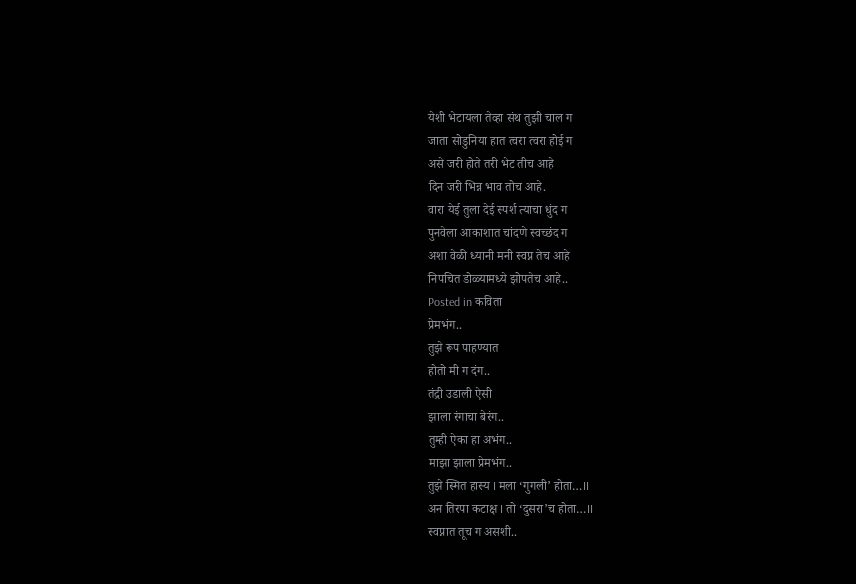येशी भेटायला तेव्हा संथ तुझी चाल ग
जाता सोडुनिया हात त्वरा त्वरा होई ग
असे जरी होते तरी भेट तीच आहे
दिन जरी भिन्न भाव तोच आहे.
वारा येई तुला देई स्पर्श त्याचा धुंद ग
पुनवेला आकाशात चांदणे स्वच्छंद ग
अशा वेळी ध्यानी मनी स्वप्न तेच आहे
निपचित डोळ्यामध्ये झोपतेच आहे..
Posted in कविता
प्रेमभंग..
तुझे रूप पाहण्यात
होतो मी ग दंग..
तंद्री उडाली ऐसी
झाला रंगाचा बेरंग..
तुम्ही ऐका हा अभंग..
माझा झाला प्रेमभंग..
तुझे स्मित हास्य I मला ‘गुगली’ होता…II
अन तिरपा कटाक्ष I तो ‘दुसरा’च होता…II
स्वप्नात तूच ग असशी..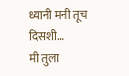ध्यानी मनी तूच दिसशी…
मी तुला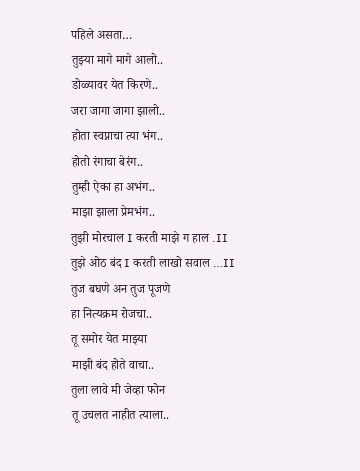पहिले असता…
तुझ्या मागे मागे आलो..
डोळ्यावर येत किरणे..
जरा जागा जागा झालो..
होता स्वप्नाचा त्या भंग..
होतो रंगाचा बेरंग..
तुम्ही ऐका हा अभंग..
माझा झाला प्रेमभंग..
तुझी मोरचाल I करती माझे ग हाल .II
तुझे ओठ बंद I करती लाखो सवाल …II
तुज बघणे अन तुज पूजणे
हा नित्यक्रम रोजचा..
तू समोर येत माझ्या
माझी बंद होते वाचा..
तुला लावे मी जेव्हा फोन
तू उचलत नाहीत त्याला..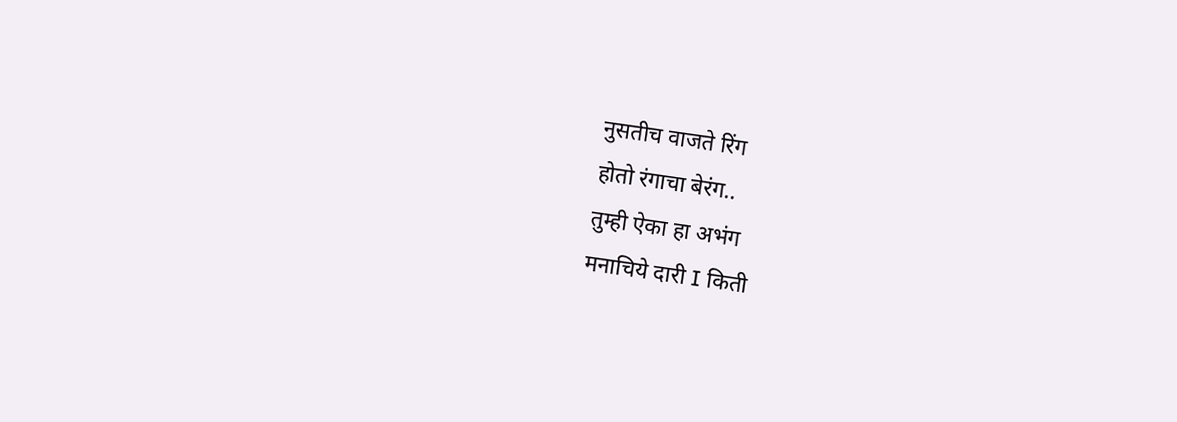नुसतीच वाजते रिंग
होतो रंगाचा बेरंग..
तुम्ही ऐका हा अभंग
मनाचिये दारी I किती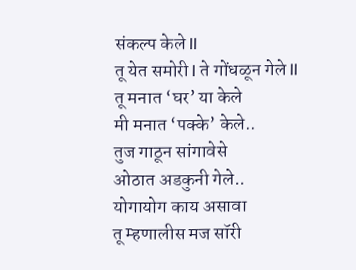संकल्प केले II
तू येत समोरी I ते गोंधळून गेले II
तू मनात ‘घर’ या केले
मी मनात ‘पक्के’ केले..
तुज गाठून सांगावेसे
ओठात अडकुनी गेले..
योगायोग काय असावा
तू म्हणालीस मज सॉरी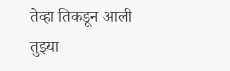तेव्हा तिकडून आली तुझ्या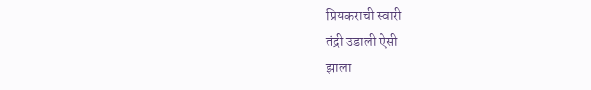प्रियकराची स्वारी
तंद्री उडाली ऐसी
झाला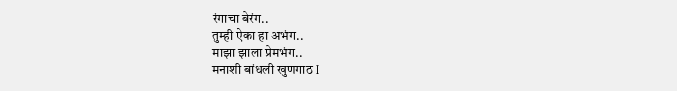रंगाचा बेरंग..
तुम्ही ऐका हा अभंग..
माझा झाला प्रेमभंग..
मनाशी बांधली खुणगाठ I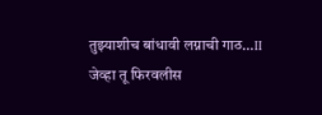तुझ्याशीच बांधावी लग्नाची गाठ…II
जेव्हा तू फिरवलीस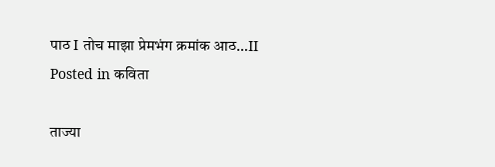पाठ I तोच माझा प्रेमभंग क्रमांक आठ…II
Posted in कविता

ताज्या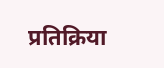प्रतिक्रिया